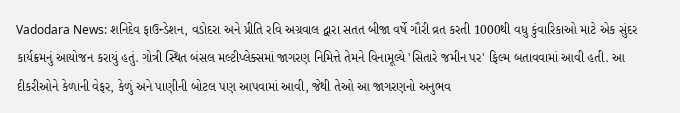Vadodara News: શનિદેવ ફાઉન્ડેશન, વડોદરા અને પ્રીતિ રવિ અગ્રવાલ દ્વારા સતત બીજા વર્ષે ગૌરી વ્રત કરતી 1000થી વધુ કુંવારિકાઓ માટે એક સુંદર કાર્યક્રમનું આયોજન કરાયું હતું. ગોત્રી સ્થિત બંસલ મલ્ટીપ્લેક્સમાં જાગરણ નિમિત્તે તેમને વિનામૂલ્યે 'સિતારે જમીન પર' ફિલ્મ બતાવવામાં આવી હતી. આ દીકરીઓને કેળાની વેફર, કેળું અને પાણીની બોટલ પણ આપવામાં આવી, જેથી તેઓ આ જાગરણનો અનુભવ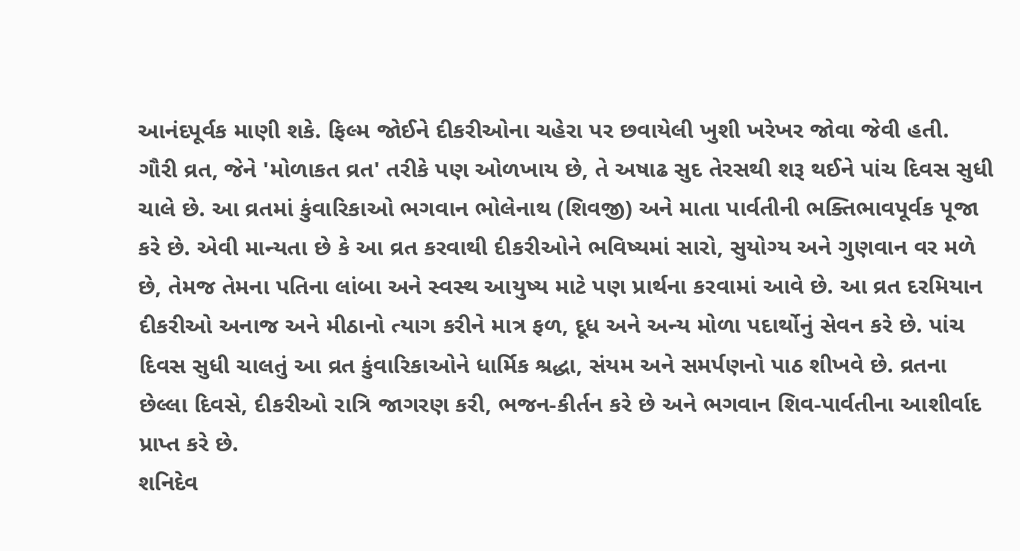આનંદપૂર્વક માણી શકે. ફિલ્મ જોઈને દીકરીઓના ચહેરા પર છવાયેલી ખુશી ખરેખર જોવા જેવી હતી.
ગૌરી વ્રત, જેને 'મોળાકત વ્રત' તરીકે પણ ઓળખાય છે, તે અષાઢ સુદ તેરસથી શરૂ થઈને પાંચ દિવસ સુધી ચાલે છે. આ વ્રતમાં કુંવારિકાઓ ભગવાન ભોલેનાથ (શિવજી) અને માતા પાર્વતીની ભક્તિભાવપૂર્વક પૂજા કરે છે. એવી માન્યતા છે કે આ વ્રત કરવાથી દીકરીઓને ભવિષ્યમાં સારો, સુયોગ્ય અને ગુણવાન વર મળે છે, તેમજ તેમના પતિના લાંબા અને સ્વસ્થ આયુષ્ય માટે પણ પ્રાર્થના કરવામાં આવે છે. આ વ્રત દરમિયાન દીકરીઓ અનાજ અને મીઠાનો ત્યાગ કરીને માત્ર ફળ, દૂધ અને અન્ય મોળા પદાર્થોનું સેવન કરે છે. પાંચ દિવસ સુધી ચાલતું આ વ્રત કુંવારિકાઓને ધાર્મિક શ્રદ્ધા, સંયમ અને સમર્પણનો પાઠ શીખવે છે. વ્રતના છેલ્લા દિવસે, દીકરીઓ રાત્રિ જાગરણ કરી, ભજન-કીર્તન કરે છે અને ભગવાન શિવ-પાર્વતીના આશીર્વાદ પ્રાપ્ત કરે છે.
શનિદેવ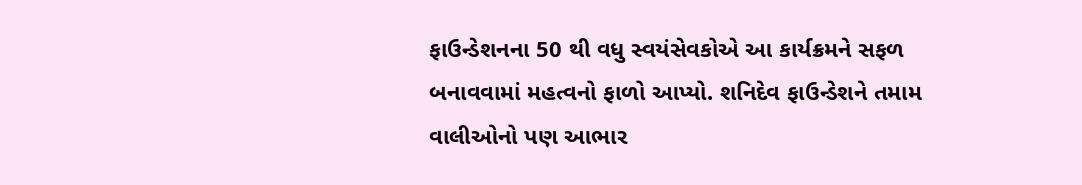ફાઉન્ડેશનના 50 થી વધુ સ્વયંસેવકોએ આ કાર્યક્રમને સફળ બનાવવામાં મહત્વનો ફાળો આપ્યો. શનિદેવ ફાઉન્ડેશને તમામ વાલીઓનો પણ આભાર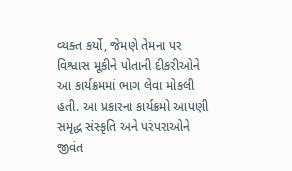વ્યક્ત કર્યો, જેમણે તેમના પર વિશ્વાસ મૂકીને પોતાની દીકરીઓને આ કાર્યક્રમમાં ભાગ લેવા મોકલી હતી. આ પ્રકારના કાર્યક્રમો આપણી સમૃદ્ધ સંસ્કૃતિ અને પરંપરાઓને જીવંત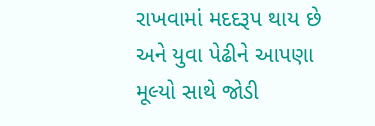રાખવામાં મદદરૂપ થાય છે અને યુવા પેઢીને આપણા મૂલ્યો સાથે જોડી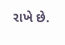રાખે છે.